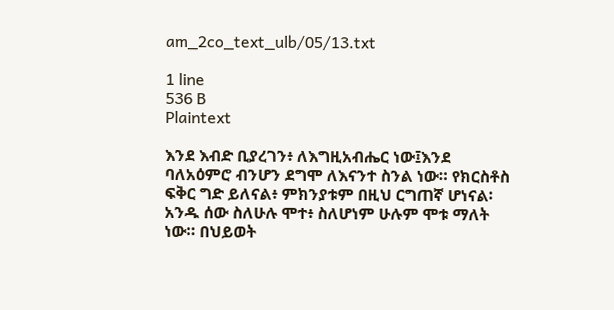am_2co_text_ulb/05/13.txt

1 line
536 B
Plaintext

እንደ እብድ ቢያረገን፥ ለእግዚአብሔር ነው፤እንደ ባለአዕምሮ ብንሆን ደግሞ ለእናንተ ስንል ነው። የክርስቶስ ፍቅር ግድ ይለናል፥ ምክንያቱም በዚህ ርግጠኛ ሆነናል፡አንዱ ሰው ስለሁሉ ሞተ፥ ስለሆነም ሁሉም ሞቱ ማለት ነው። በህይወት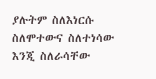ያሉትም ስለእነርሱ ስለሞተውና ስለተነሳው እንጂ ስለራሳቸው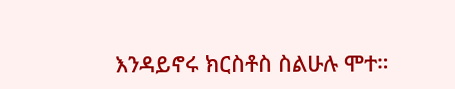እንዳይኖሩ ክርስቶስ ስልሁሉ ሞተ።